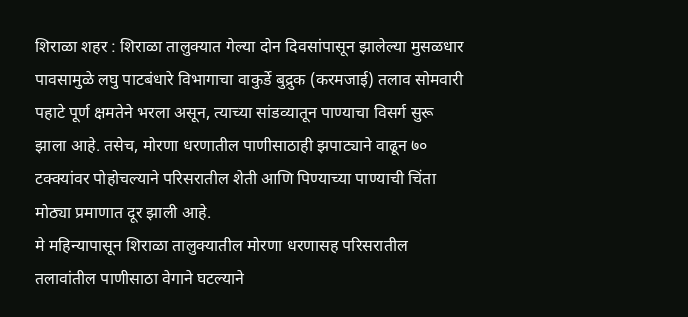शिराळा शहर : शिराळा तालुक्यात गेल्या दोन दिवसांपासून झालेल्या मुसळधार पावसामुळे लघु पाटबंधारे विभागाचा वाकुर्डे बुद्रुक (करमजाई) तलाव सोमवारी पहाटे पूर्ण क्षमतेने भरला असून, त्याच्या सांडव्यातून पाण्याचा विसर्ग सुरू झाला आहे. तसेच, मोरणा धरणातील पाणीसाठाही झपाट्याने वाढून ७० टक्क्यांवर पोहोचल्याने परिसरातील शेती आणि पिण्याच्या पाण्याची चिंता मोठ्या प्रमाणात दूर झाली आहे.
मे महिन्यापासून शिराळा तालुक्यातील मोरणा धरणासह परिसरातील तलावांतील पाणीसाठा वेगाने घटल्याने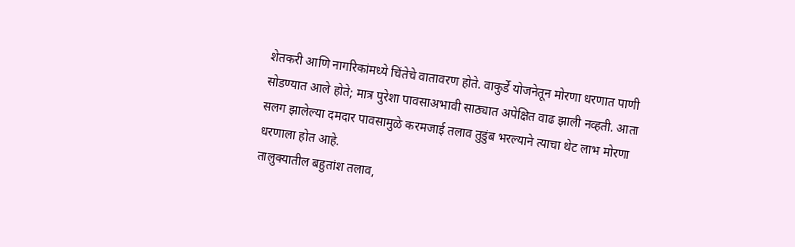शेतकरी आणि नागरिकांमध्ये चिंतेचे वातावरण होते. वाकुर्डे योजनेतून मोरणा धरणात पाणी सोडण्यात आले होते; मात्र पुरेशा पावसाअभावी साठ्यात अपेक्षित वाढ झाली नव्हती. आता सलग झालेल्या दमदार पावसामुळे करमजाई तलाव तुडुंब भरल्याने त्याचा थेट लाभ मोरणा धरणाला होत आहे.
तालुक्यातील बहुतांश तलाव,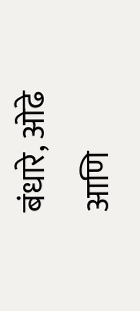बंधारे, ओढे आणि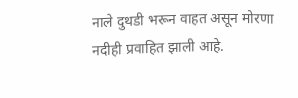नाले दुथडी भरून वाहत असून मोरणा नदीही प्रवाहित झाली आहे.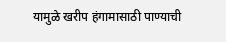यामुळे खरीप हंगामासाठी पाण्याची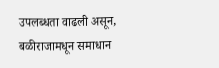उपलब्धता वाढली असून, बळीराजामधून समाधान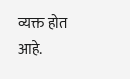व्यक्त होत आहे.